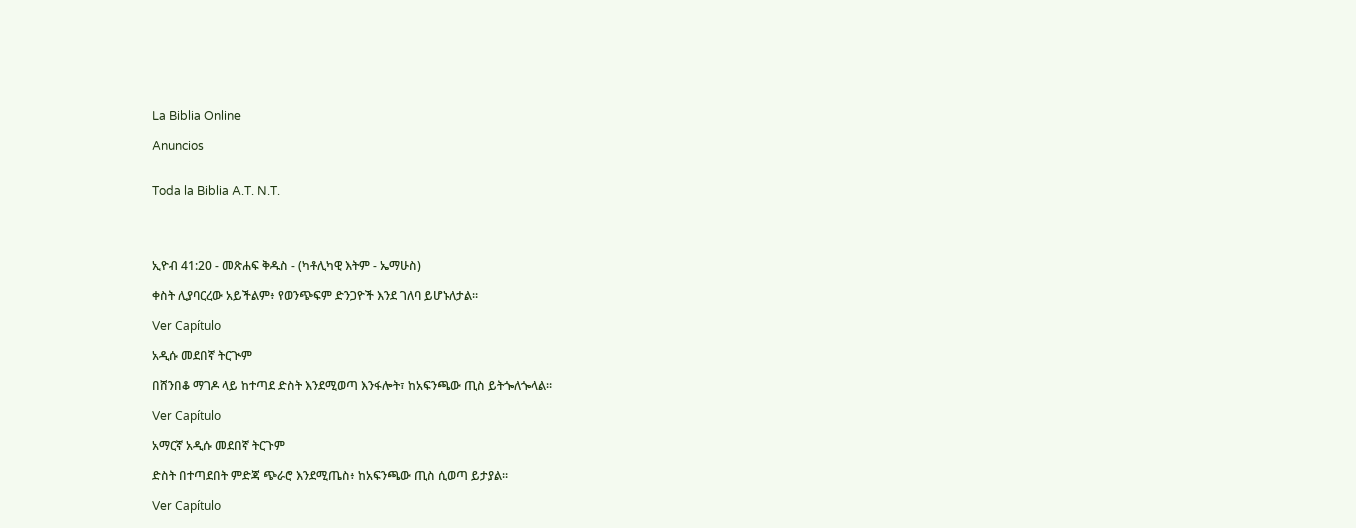La Biblia Online

Anuncios


Toda la Biblia A.T. N.T.




ኢዮብ 41:20 - መጽሐፍ ቅዱስ - (ካቶሊካዊ እትም - ኤማሁስ)

ቀስት ሊያባርረው አይችልም፥ የወንጭፍም ድንጋዮች እንደ ገለባ ይሆኑለታል።

Ver Capítulo

አዲሱ መደበኛ ትርጒም

በሸንበቆ ማገዶ ላይ ከተጣደ ድስት እንደሚወጣ እንፋሎት፣ ከአፍንጫው ጢስ ይትጐለጐላል።

Ver Capítulo

አማርኛ አዲሱ መደበኛ ትርጉም

ድስት በተጣደበት ምድጃ ጭራሮ እንደሚጤስ፥ ከአፍንጫው ጢስ ሲወጣ ይታያል።

Ver Capítulo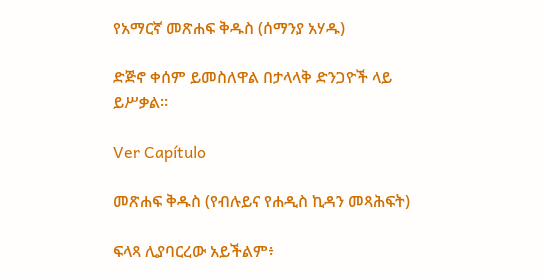የአማርኛ መጽሐፍ ቅዱስ (ሰማንያ አሃዱ)

ድጅኖ ቀሰም ይመስለዋል በታላላቅ ድንጋዮች ላይ ይሥቃል።

Ver Capítulo

መጽሐፍ ቅዱስ (የብሉይና የሐዲስ ኪዳን መጻሕፍት)

ፍላጻ ሊያባርረው አይችልም፥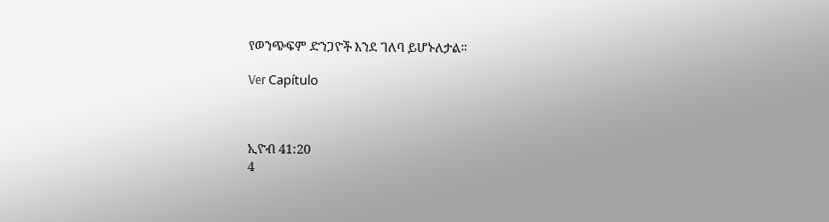የወንጭፍም ድንጋዮች እንደ ገለባ ይሆኑለታል።

Ver Capítulo



ኢዮብ 41:20
4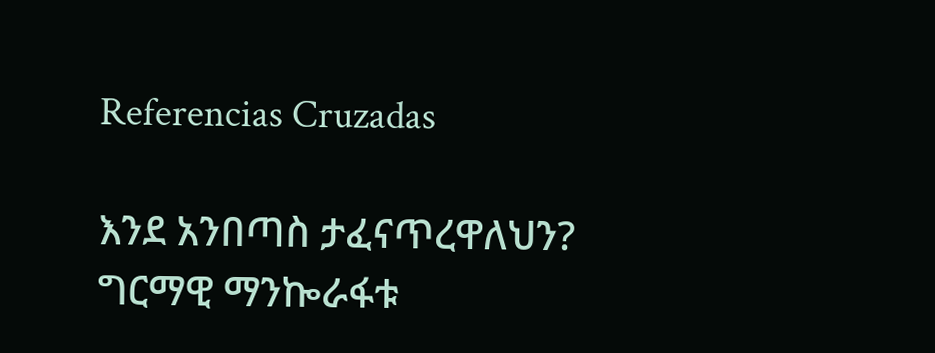Referencias Cruzadas

እንደ አንበጣስ ታፈናጥረዋለህን? ግርማዊ ማንኰራፋቱ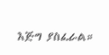እጅግ ያስፈራል።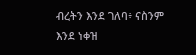ብረትን እንደ ገለባ፥ ናስንም እንደ ነቀዝ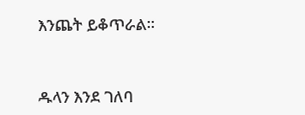እንጨት ይቆጥራል።


ዱላን እንደ ገለባ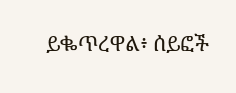ይቈጥረዋል፥ ሰይፎች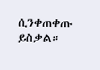ሲንቀጠቀጡ ይስቃል።